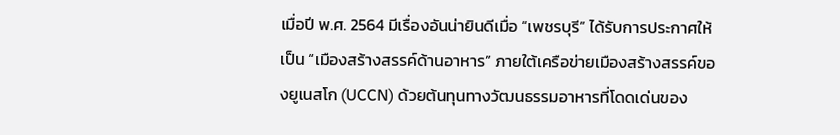เมื่อปี พ.ศ. 2564 มีเรื่องอันน่ายินดีเมื่อ “เพชรบุรี” ได้รับการประกาศให้เป็น “เมืองสร้างสรรค์ด้านอาหาร” ภายใต้เครือข่ายเมืองสร้างสรรค์ของยูเนสโก (UCCN) ด้วยต้นทุนทางวัฒนธรรมอาหารที่โดดเด่นของ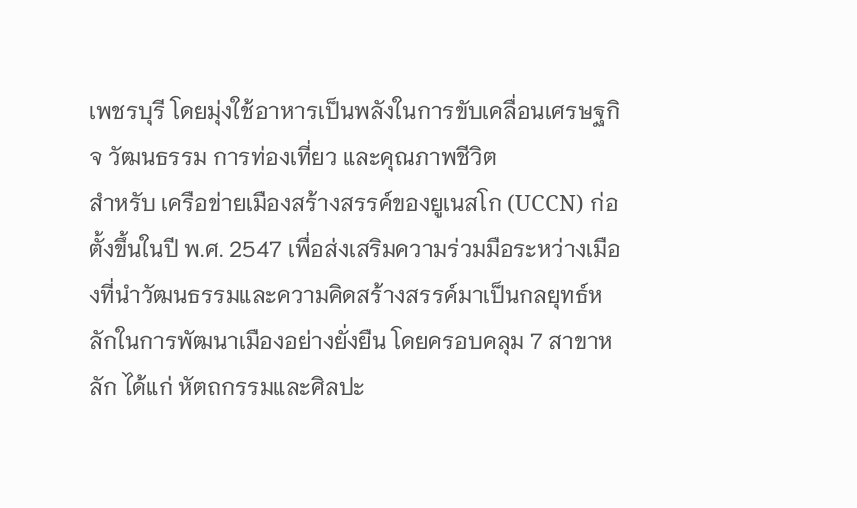เพชรบุรี โดยมุ่งใช้อาหารเป็นพลังในการขับเคลื่อนเศรษฐกิจ วัฒนธรรม การท่องเที่ยว และคุณภาพชีวิต
สำหรับ เครือข่ายเมืองสร้างสรรค์ของยูเนสโก (UCCN) ก่อตั้งขึ้นในปี พ.ศ. 2547 เพื่อส่งเสริมความร่วมมือระหว่างเมืองที่นำวัฒนธรรมและความคิดสร้างสรรค์มาเป็นกลยุทธ์หลักในการพัฒนาเมืองอย่างยั่งยืน โดยครอบคลุม 7 สาขาหลัก ได้แก่ หัตถกรรมและศิลปะ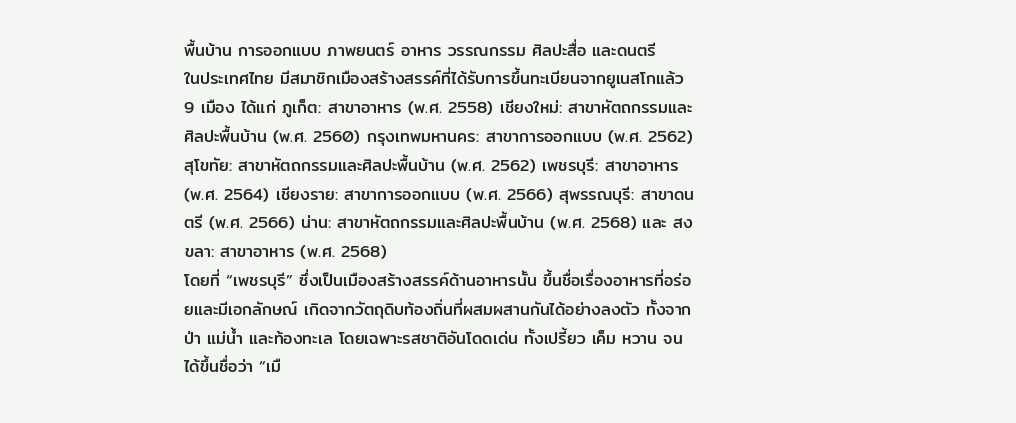พื้นบ้าน การออกแบบ ภาพยนตร์ อาหาร วรรณกรรม ศิลปะสื่อ และดนตรี
ในประเทศไทย มีสมาชิกเมืองสร้างสรรค์ที่ได้รับการขึ้นทะเบียนจากยูเนสโกแล้ว 9 เมือง ได้แก่ ภูเก็ต: สาขาอาหาร (พ.ศ. 2558) เชียงใหม่: สาขาหัตถกรรมและศิลปะพื้นบ้าน (พ.ศ. 2560) กรุงเทพมหานคร: สาขาการออกแบบ (พ.ศ. 2562) สุโขทัย: สาขาหัตถกรรมและศิลปะพื้นบ้าน (พ.ศ. 2562) เพชรบุรี: สาขาอาหาร (พ.ศ. 2564) เชียงราย: สาขาการออกแบบ (พ.ศ. 2566) สุพรรณบุรี: สาขาดนตรี (พ.ศ. 2566) น่าน: สาขาหัตถกรรมและศิลปะพื้นบ้าน (พ.ศ. 2568) และ สงขลา: สาขาอาหาร (พ.ศ. 2568)
โดยที่ “เพชรบุรี” ซึ่งเป็นเมืองสร้างสรรค์ด้านอาหารนั้น ขึ้นชื่อเรื่องอาหารที่อร่อยและมีเอกลักษณ์ เกิดจากวัตถุดิบท้องถิ่นที่ผสมผสานกันได้อย่างลงตัว ทั้งจากป่า แม่น้ำ และท้องทะเล โดยเฉพาะรสชาติอันโดดเด่น ทั้งเปรี้ยว เค็ม หวาน จนได้ขึ้นชื่อว่า “เมื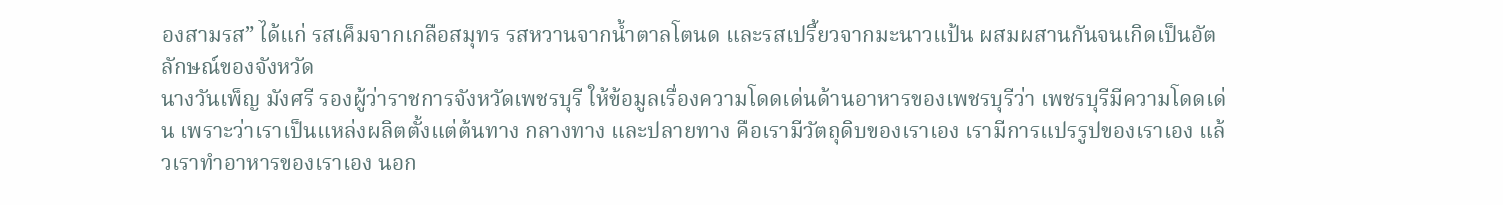องสามรส” ได้แก่ รสเค็มจากเกลือสมุทร รสหวานจากน้ำตาลโตนด และรสเปรี้ยวจากมะนาวแป้น ผสมผสานกันจนเกิดเป็นอัตลักษณ์ของจังหวัด
นางวันเพ็ญ มังศรี รองผู้ว่าราชการจังหวัดเพชรบุรี ให้ข้อมูลเรื่องความโดดเด่นด้านอาหารของเพชรบุรีว่า เพชรบุรีมีความโดดเด่น เพราะว่าเราเป็นแหล่งผลิตตั้งแต่ต้นทาง กลางทาง และปลายทาง คือเรามีวัตถุดิบของเราเอง เรามีการแปรรูปของเราเอง แล้วเราทำอาหารของเราเอง นอก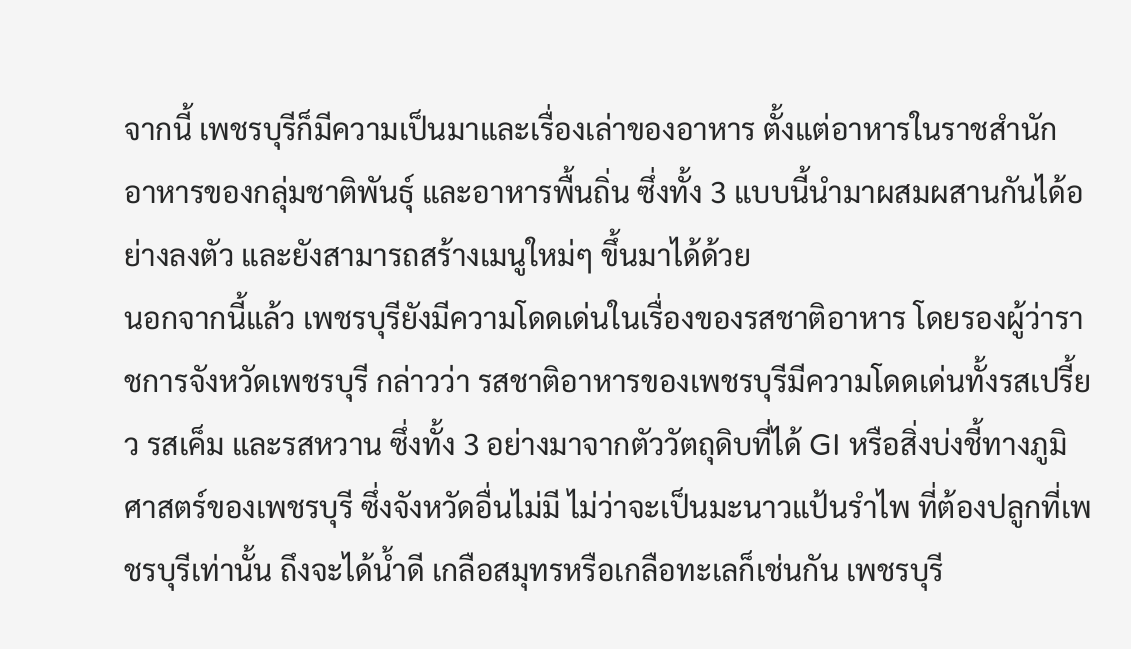จากนี้ เพชรบุรีก็มีความเป็นมาและเรื่องเล่าของอาหาร ตั้งแต่อาหารในราชสำนัก อาหารของกลุ่มชาติพันธุ์ และอาหารพื้นถิ่น ซึ่งทั้ง 3 แบบนี้นำมาผสมผสานกันได้อย่างลงตัว และยังสามารถสร้างเมนูใหม่ๆ ขึ้นมาได้ด้วย
นอกจากนี้แล้ว เพชรบุรียังมีความโดดเด่นในเรื่องของรสชาติอาหาร โดยรองผู้ว่าราชการจังหวัดเพชรบุรี กล่าวว่า รสชาติอาหารของเพชรบุรีมีความโดดเด่นทั้งรสเปรี้ยว รสเค็ม และรสหวาน ซึ่งทั้ง 3 อย่างมาจากตัววัตถุดิบที่ได้ GI หรือสิ่งบ่งชี้ทางภูมิศาสตร์ของเพชรบุรี ซึ่งจังหวัดอื่นไม่มี ไม่ว่าจะเป็นมะนาวแป้นรำไพ ที่ต้องปลูกที่เพชรบุรีเท่านั้น ถึงจะได้น้ำดี เกลือสมุทรหรือเกลือทะเลก็เช่นกัน เพชรบุรี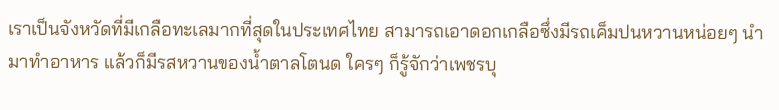เราเป็นจังหวัดที่มีเกลือทะเลมากที่สุดในประเทศไทย สามารถเอาดอกเกลือซึ่งมีรถเค็มปนหวานหน่อยๆ นำมาทำอาหาร แล้วก็มีรสหวานของน้ำตาลโตนด ใครๆ ก็รู้จักว่าเพชรบุ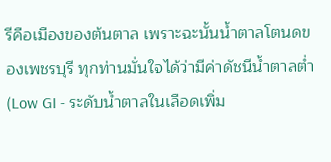รีคือเมืองของต้นตาล เพราะฉะนั้นน้ำตาลโตนดของเพชรบุรี ทุกท่านมั่นใจได้ว่ามีค่าดัชนีน้ำตาลต่ำ (Low GI - ระดับน้ำตาลในเลือดเพิ่ม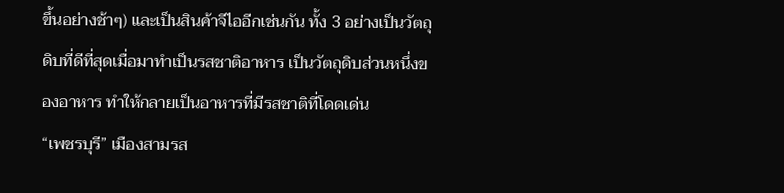ขึ้นอย่างช้าๆ) และเป็นสินค้าจีไออีกเช่นกัน ทั้ง 3 อย่างเป็นวัตถุดิบที่ดีที่สุดเมื่อมาทำเป็นรสชาติอาหาร เป็นวัตถุดิบส่วนหนึ่งของอาหาร ทำให้กลายเป็นอาหารที่มีรสชาติที่โดดเด่น
“เพชรบุรี” เมืองสามรส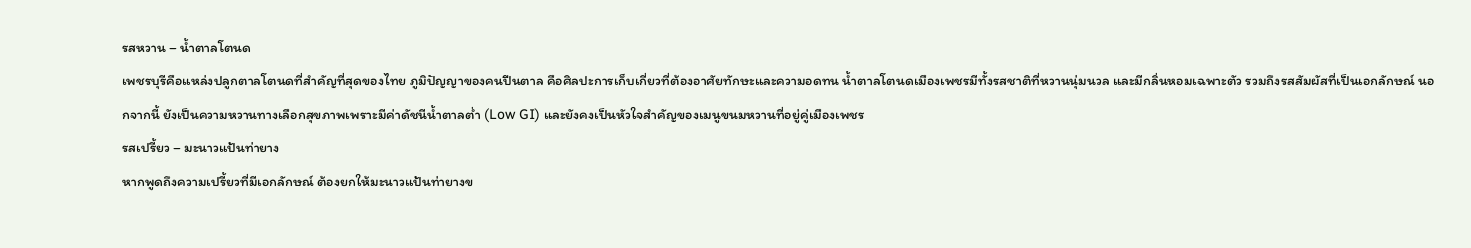รสหวาน – น้ำตาลโตนด
เพชรบุรีคือแหล่งปลูกตาลโตนดที่สำคัญที่สุดของไทย ภูมิปัญญาของคนปีนตาล คือศิลปะการเก็บเกี่ยวที่ต้องอาศัยทักษะและความอดทน น้ำตาลโตนดเมืองเพชรมีทั้งรสชาติที่หวานนุ่มนวล และมีกลิ่นหอมเฉพาะตัว รวมถึงรสสัมผัสที่เป็นเอกลักษณ์ นอกจากนี้ ยังเป็นความหวานทางเลือกสุขภาพเพราะมีค่าดัชนีน้ำตาลต่ำ (Low GI) และยังคงเป็นหัวใจสําคัญของเมนูขนมหวานที่อยู่คู่เมืองเพชร
รสเปรี้ยว – มะนาวแป้นท่ายาง
หากพูดถึงความเปรี้ยวที่มีเอกลักษณ์ ต้องยกให้มะนาวแป้นท่ายางข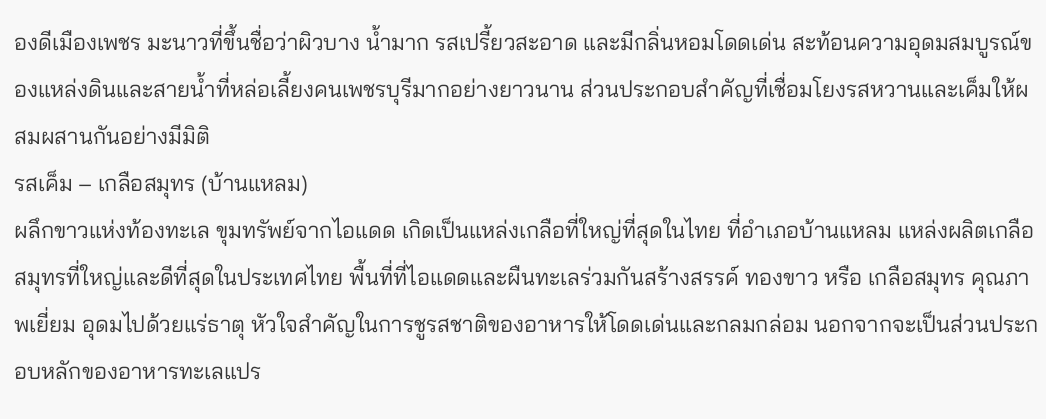องดีเมืองเพชร มะนาวที่ขึ้นชื่อว่าผิวบาง น้ำมาก รสเปรี้ยวสะอาด และมีกลิ่นหอมโดดเด่น สะท้อนความอุดมสมบูรณ์ของแหล่งดินและสายน้ำที่หล่อเลี้ยงคนเพชรบุรีมากอย่างยาวนาน ส่วนประกอบสําคัญที่เชื่อมโยงรสหวานและเค็มให้ผสมผสานกันอย่างมีมิติ
รสเค็ม – เกลือสมุทร (บ้านแหลม)
ผลึกขาวแห่งท้องทะเล ขุมทรัพย์จากไอแดด เกิดเป็นแหล่งเกลือที่ใหญ่ที่สุดในไทย ที่อําเภอบ้านแหลม แหล่งผลิตเกลือสมุทรที่ใหญ่และดีที่สุดในประเทศไทย พื้นที่ที่ไอแดดและผืนทะเลร่วมกันสร้างสรรค์ ทองขาว หรือ เกลือสมุทร คุณภาพเยี่ยม อุดมไปด้วยแร่ธาตุ หัวใจสําคัญในการชูรสชาติของอาหารให้โดดเด่นและกลมกล่อม นอกจากจะเป็นส่วนประกอบหลักของอาหารทะเลแปร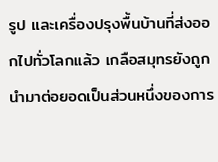รูป และเครื่องปรุงพื้นบ้านที่ส่งออกไปทั่วโลกแล้ว เกลือสมุทรยังถูกนํามาต่อยอดเป็นส่วนหนึ่งของการ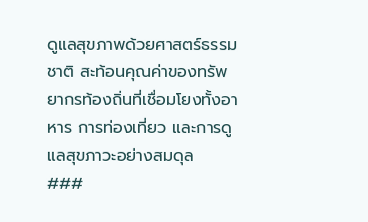ดูแลสุขภาพด้วยศาสตร์ธรรมชาติ สะท้อนคุณค่าของทรัพยากรท้องถิ่นที่เชื่อมโยงทั้งอาหาร การท่องเที่ยว และการดูแลสุขภาวะอย่างสมดุล
###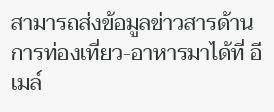สามารถส่งข้อมูลข่าวสารด้านการท่องเที่ยว-อาหารมาได้ที่ อีเมล์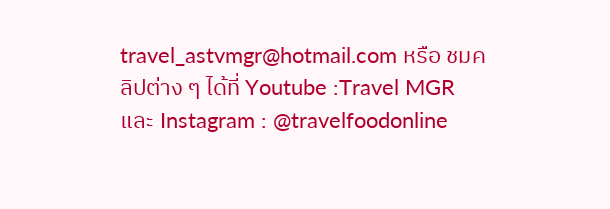travel_astvmgr@hotmail.com หรือ ชมคลิปต่าง ๆ ได้ที่ Youtube :Travel MGR และ Instagram : @travelfoodonline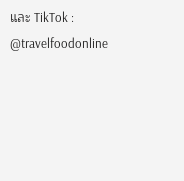และ TikTok : @travelfoodonline